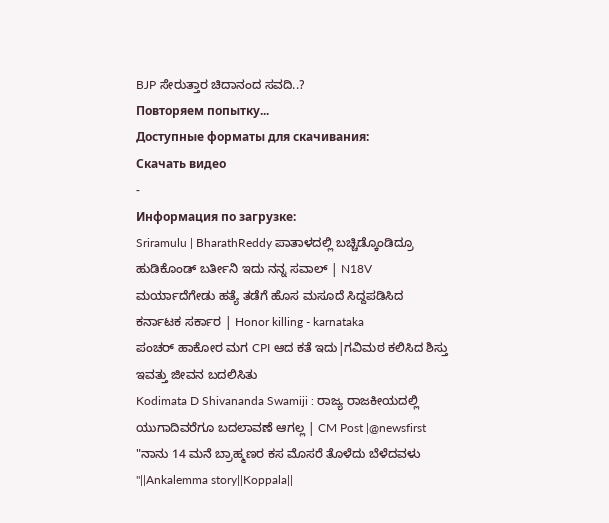BJP ಸೇರುತ್ತಾರ ಚಿದಾನಂದ ಸವದಿ..?
Повторяем попытку...
Доступные форматы для скачивания:
Скачать видео
-
Информация по загрузке:
Sriramulu | BharathReddy ಪಾತಾಳದಲ್ಲಿ ಬಚ್ಚಿಡ್ಕೊಂಡಿದ್ರೂ ಹುಡಿಕೊಂಡ್ ಬರ್ತೀನಿ ಇದು ನನ್ನ ಸವಾಲ್ | N18V
ಮರ್ಯಾದೆಗೇಡು ಹತ್ಯೆ ತಡೆಗೆ ಹೊಸ ಮಸೂದೆ ಸಿದ್ದಪಡಿಸಿದ ಕರ್ನಾಟಕ ಸರ್ಕಾರ | Honor killing - karnataka
ಪಂಚರ್ ಹಾಕೋರ ಮಗ CPI ಆದ ಕತೆ ಇದು|ಗವಿಮಠ ಕಲಿಸಿದ ಶಿಸ್ತು ಇವತ್ತು ಜೀವನ ಬದಲಿಸಿತು
Kodimata D Shivananda Swamiji : ರಾಜ್ಯ ರಾಜಕೀಯದಲ್ಲಿ ಯುಗಾದಿವರೆಗೂ ಬದಲಾವಣೆ ಆಗಲ್ಲ | CM Post |@newsfirst
"ನಾನು 14 ಮನೆ ಬ್ರಾಹ್ಮಣರ ಕಸ ಮೊಸರೆ ತೊಳೆದು ಬೆಳೆದವಳು "||Ankalemma story||Koppala||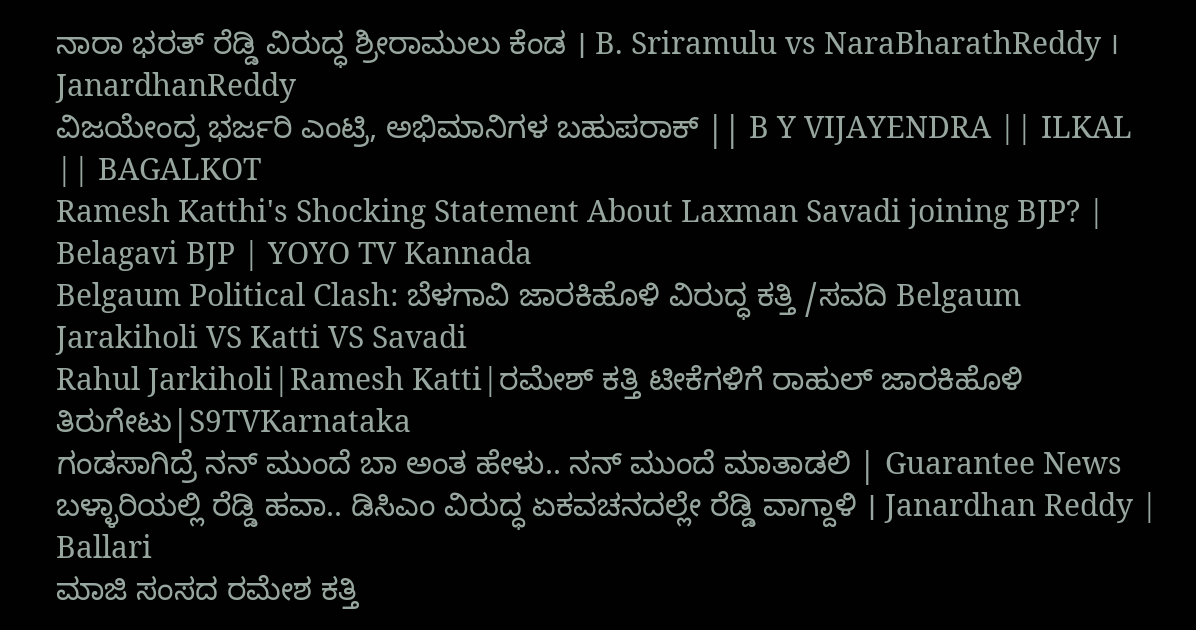ನಾರಾ ಭರತ್ ರೆಡ್ಡಿ ವಿರುದ್ಧ ಶ್ರೀರಾಮುಲು ಕೆಂಡ । B. Sriramulu vs NaraBharathReddy । JanardhanReddy
ವಿಜಯೇಂದ್ರ ಭರ್ಜರಿ ಎಂಟ್ರಿ, ಅಭಿಮಾನಿಗಳ ಬಹುಪರಾಕ್ || B Y VIJAYENDRA || ILKAL || BAGALKOT
Ramesh Katthi's Shocking Statement About Laxman Savadi joining BJP? | Belagavi BJP | YOYO TV Kannada
Belgaum Political Clash: ಬೆಳಗಾವಿ ಜಾರಕಿಹೊಳಿ ವಿರುದ್ಧ ಕತ್ತಿ /ಸವದಿ Belgaum Jarakiholi VS Katti VS Savadi
Rahul Jarkiholi|Ramesh Katti|ರಮೇಶ್ ಕತ್ತಿ ಟೀಕೆಗಳಿಗೆ ರಾಹುಲ್ ಜಾರಕಿಹೊಳಿ ತಿರುಗೇಟು|S9TVKarnataka
ಗಂಡಸಾಗಿದ್ರೆ ನನ್ ಮುಂದೆ ಬಾ ಅಂತ ಹೇಳು.. ನನ್ ಮುಂದೆ ಮಾತಾಡಲಿ | Guarantee News
ಬಳ್ಳಾರಿಯಲ್ಲಿ ರೆಡ್ಡಿ ಹವಾ.. ಡಿಸಿಎಂ ವಿರುದ್ಧ ಏಕವಚನದಲ್ಲೇ ರೆಡ್ಡಿ ವಾಗ್ದಾಳಿ । Janardhan Reddy | Ballari
ಮಾಜಿ ಸಂಸದ ರಮೇಶ ಕತ್ತಿ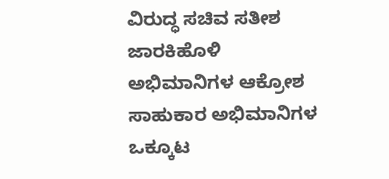ವಿರುದ್ಧ ಸಚಿವ ಸತೀಶ ಜಾರಕಿಹೊಳಿ ಅಭಿಮಾನಿಗಳ ಆಕ್ರೋಶ ಸಾಹುಕಾರ ಅಭಿಮಾನಿಗಳ ಒಕ್ಕೂಟ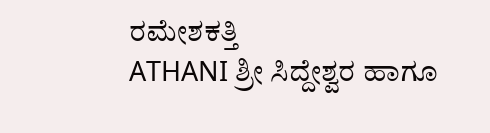ರಮೇಶಕತ್ತಿ
ATHANI ಶ್ರೀ ಸಿದ್ದೇಶ್ವರ ಹಾಗೂ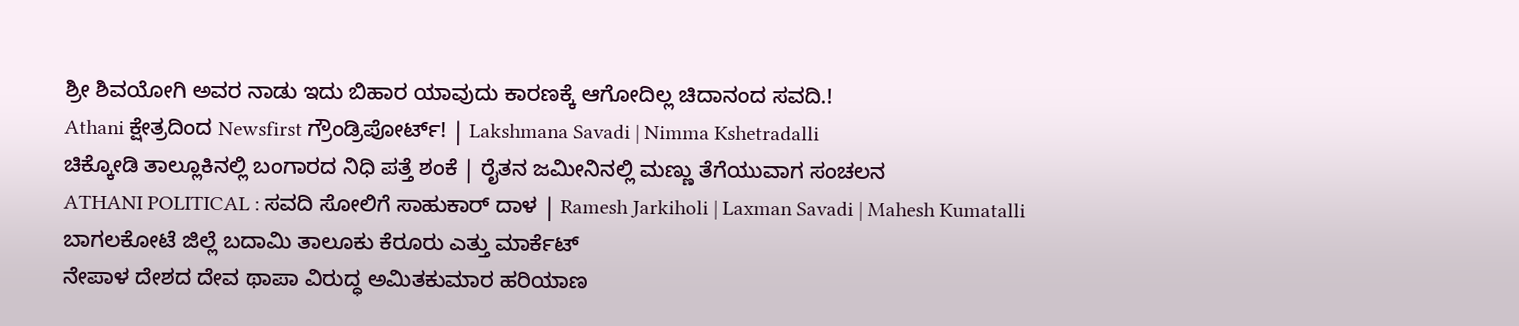ಶ್ರೀ ಶಿವಯೋಗಿ ಅವರ ನಾಡು ಇದು ಬಿಹಾರ ಯಾವುದು ಕಾರಣಕ್ಕೆ ಆಗೋದಿಲ್ಲ ಚಿದಾನಂದ ಸವದಿ.!
Athani ಕ್ಷೇತ್ರದಿಂದ Newsfirst ಗ್ರೌಂಡ್ರಿಪೋರ್ಟ್! | Lakshmana Savadi | Nimma Kshetradalli
ಚಿಕ್ಕೋಡಿ ತಾಲ್ಲೂಕಿನಲ್ಲಿ ಬಂಗಾರದ ನಿಧಿ ಪತ್ತೆ ಶಂಕೆ | ರೈತನ ಜಮೀನಿನಲ್ಲಿ ಮಣ್ಣು ತೆಗೆಯುವಾಗ ಸಂಚಲನ
ATHANI POLITICAL : ಸವದಿ ಸೋಲಿಗೆ ಸಾಹುಕಾರ್ ದಾಳ | Ramesh Jarkiholi | Laxman Savadi | Mahesh Kumatalli
ಬಾಗಲಕೋಟೆ ಜಿಲ್ಲೆ ಬದಾಮಿ ತಾಲೂಕು ಕೆರೂರು ಎತ್ತು ಮಾರ್ಕೆಟ್
ನೇಪಾಳ ದೇಶದ ದೇವ ಥಾಪಾ ವಿರುದ್ಧ ಅಮಿತಕುಮಾರ ಹರಿಯಾಣ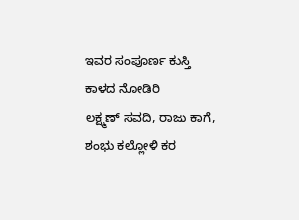ಇವರ ಸಂಪೂರ್ಣ ಕುಸ್ತಿ ಕಾಳದ ನೋಡಿರಿ
ಲಕ್ಷ್ಮಣ್ ಸವದಿ, ರಾಜು ಕಾಗೆ, ಶಂಭು ಕಲ್ಲೋಳಿ ಕರ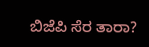ಬಿಜೆಪಿ ಸೆರ ತಾರಾ?